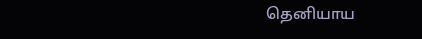தெனியாய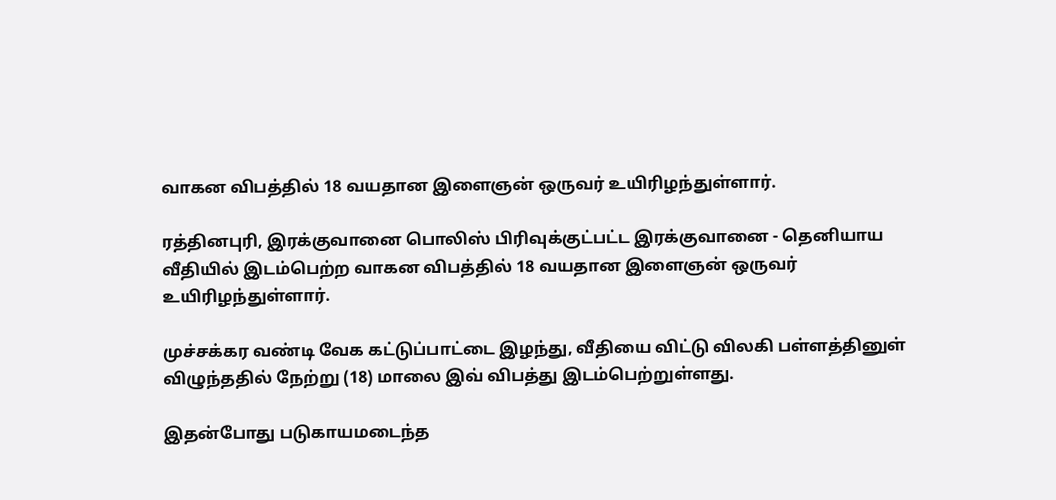வாகன விபத்தில் 18 வயதான இளைஞன் ஒருவர் உயிரிழந்துள்ளார்.

ரத்தினபுரி, இரக்குவானை பொலிஸ் பிரிவுக்குட்பட்ட இரக்குவானை - தெனியாய வீதியில் இடம்பெற்ற வாகன விபத்தில் 18 வயதான இளைஞன் ஒருவர் உயிரிழந்துள்ளார்.

முச்சக்கர வண்டி வேக கட்டுப்பாட்டை இழந்து, வீதியை விட்டு விலகி பள்ளத்தினுள் விழுந்ததில் நேற்று (18) மாலை இவ் விபத்து இடம்பெற்றுள்ளது.

இதன்போது படுகாயமடைந்த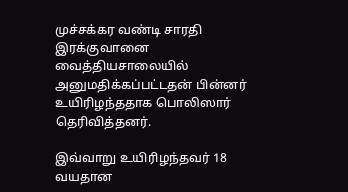முச்சக்கர வண்டி சாரதி இரக்குவானை வைத்தியசாலையில் அனுமதிக்கப்பட்டதன் பின்னர் உயிரிழந்ததாக பொலிஸார் தெரிவித்தனர்.

இவ்வாறு உயிரிழந்தவர் 18 வயதான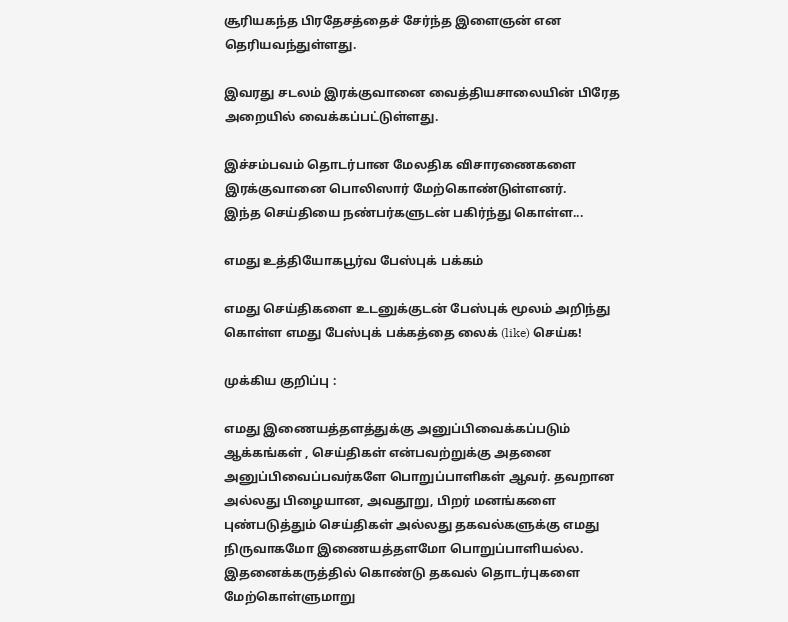சூரியகந்த பிரதேசத்தைச் சேர்ந்த இளைஞன் என தெரியவந்துள்ளது.

இவரது சடலம் இரக்குவானை வைத்தியசாலையின் பிரேத அறையில் வைக்கப்பட்டுள்ளது.

இச்சம்பவம் தொடர்பான மேலதிக விசாரணைகளை இரக்குவானை பொலிஸார் மேற்கொண்டுள்ளனர்.
இந்த செய்தியை நண்பர்களுடன் பகிர்ந்து கொள்ள...

எமது உத்தியோகபூர்வ பேஸ்புக் பக்கம்

எமது செய்திகளை உடனுக்குடன் பேஸ்புக் மூலம் அறிந்து கொள்ள எமது பேஸ்புக் பக்கத்தை லைக் (like) செய்க!

முக்கிய குறிப்பு :

எமது இணையத்தளத்துக்கு அனுப்பிவைக்கப்படும் ஆக்கங்கள் , செய்திகள் என்பவற்றுக்கு அதனை அனுப்பிவைப்பவர்களே பொறுப்பாளிகள் ஆவர். தவறான அல்லது பிழையான, அவதூறு, பிறர் மனங்களை புண்படுத்தும் செய்திகள் அல்லது தகவல்களுக்கு எமது நிருவாகமோ இணையத்தளமோ பொறுப்பாளியல்ல. இதனைக்கருத்தில் கொண்டு தகவல் தொடர்புகளை மேற்கொள்ளுமாறு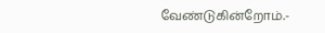வேண்டுகின்றோம்.-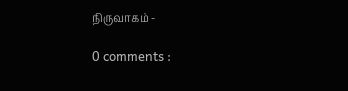நிருவாகம் -

0 comments :